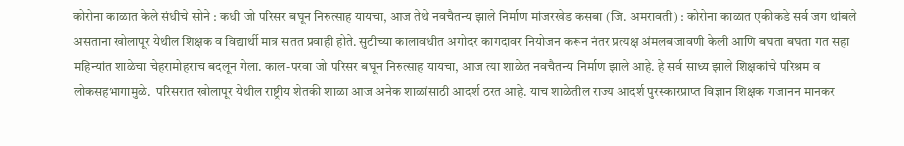कोरोना काळात केले संधीचे सोने : कधी जो परिसर बघून निरुत्साह यायचा, आज तेथे नवचैतन्य झाले निर्माण मांजरखेड कसबा (जि. अमरावती) : कोरोना काळात एकीकडे सर्व जग थांबले असताना खोलापूर येथील शिक्षक व विद्यार्थी मात्र सतत प्रवाही होते. सुटीच्या कालावधीत अगोदर कागदावर नियोजन करून नंतर प्रत्यक्ष अंमलबजावणी केली आणि बघता बघता गत सहा महिन्यांत शाळेचा चेहरामोहराच बदलून गेला. काल-परवा जो परिसर बघून निरुत्साह यायचा, आज त्या शाळेत नवचैतन्य निर्माण झाले आहे. हे सर्व साध्य झाले शिक्षकांचे परिश्रम व लोकसहभागामुळे.  परिसरात खोलापूर येथील राष्ट्रीय शेतकी शाळा आज अनेक शाळांसाठी आदर्श ठरत आहे. याच शाळेतील राज्य आदर्श पुरस्कारप्राप्त विज्ञान शिक्षक गजानन मानकर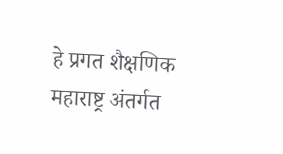हे प्रगत शैक्षणिक महाराष्ट्र अंतर्गत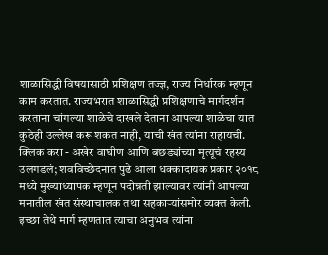शाळासिद्धी विषयासाठी प्रशिक्षण तज्ज्ञ, राज्य निर्धारक म्हणून काम करतात. राज्यभरात शाळासिद्धी प्रशिक्षणाचे मार्गदर्शन करताना चांगल्या शाळेचे दाखले देताना आपल्या शाळेचा यात कुठेही उल्लेख करू शकत नाही, याची खंत त्यांना राहायची. क्लिक करा - अखेर वाघीण आणि बछड्यांच्या मृत्यूचं रहस्य उलगडलं; शवविच्छेदनात पुढे आला धक्कादायक प्रकार २०१८ मध्ये मुख्याध्यापक म्हणून पदोन्नती झाल्यावर त्यांनी आपल्या मनातील खंत संस्थाचालक तथा सहकाऱ्यांसमोर व्यक्त केली. इच्छा तेथे मार्ग म्हणतात त्याचा अनुभव त्यांना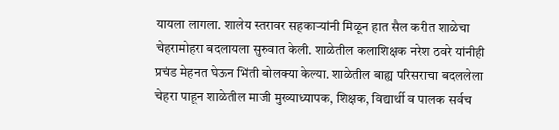यायला लागला. शालेय स्तरावर सहकाऱ्यांनी मिळून हात सैल करीत शाळेचा चेहरामोहरा बदलायला सुरुवात केली. शाळेतील कलाशिक्षक नरेश ठवरे यांनीही प्रचंड मेहनत घेऊन भिंती बोलक्‍या केल्या. शाळेतील बाह्य परिसराचा बदललेला चेहरा पाहून शाळेतील माजी मुख्याध्यापक, शिक्षक, विद्यार्थी व पालक सर्वच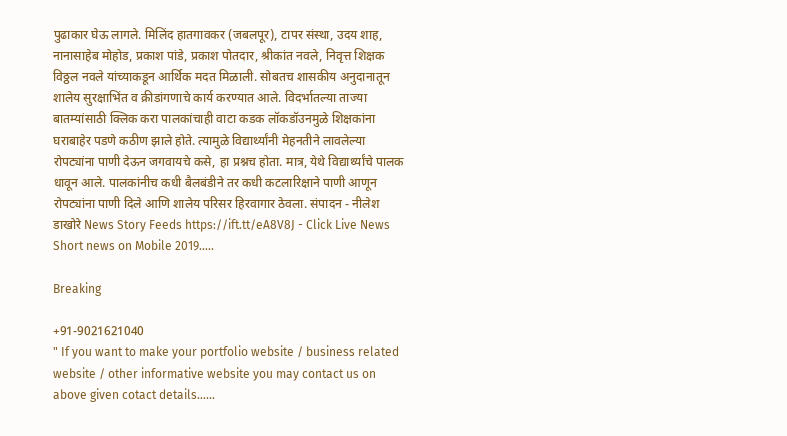पुढाकार घेऊ लागले. मिलिंद हातगावकर (जबलपूर), टापर संस्था, उदय शाह, नानासाहेब मोहोड, प्रकाश पांडे, प्रकाश पोतदार, श्रीकांत नवले, निवृत्त शिक्षक विठ्ठल नवले यांच्याकडून आर्थिक मदत मिळाली. सोबतच शासकीय अनुदानातून शालेय सुरक्षाभिंत व क्रीडांगणाचे कार्य करण्यात आले. विदर्भातल्या ताज्या बातम्यांसाठी क्लिक करा पालकांचाही वाटा कडक लॉकडॉउनमुळे शिक्षकांना घराबाहेर पडणे कठीण झाले होते. त्यामुळे विद्यार्थ्यांनी मेहनतीने लावलेल्या रोपट्यांना पाणी देऊन जगवायचे कसे, हा प्रश्नच होता. मात्र, येथे विद्यार्थ्यांचे पालक धावून आले. पालकांनीच कधी बैलबंडीने तर कधी कटलारिक्षाने पाणी आणून रोपट्यांना पाणी दिले आणि शालेय परिसर हिरवागार ठेवला. संपादन - नीलेश डाखोरे News Story Feeds https://ift.tt/eA8V8J - Click Live News Short news on Mobile 2019.....

Breaking

+91-9021621040
" If you want to make your portfolio website / business related website / other informative website you may contact us on above given cotact details......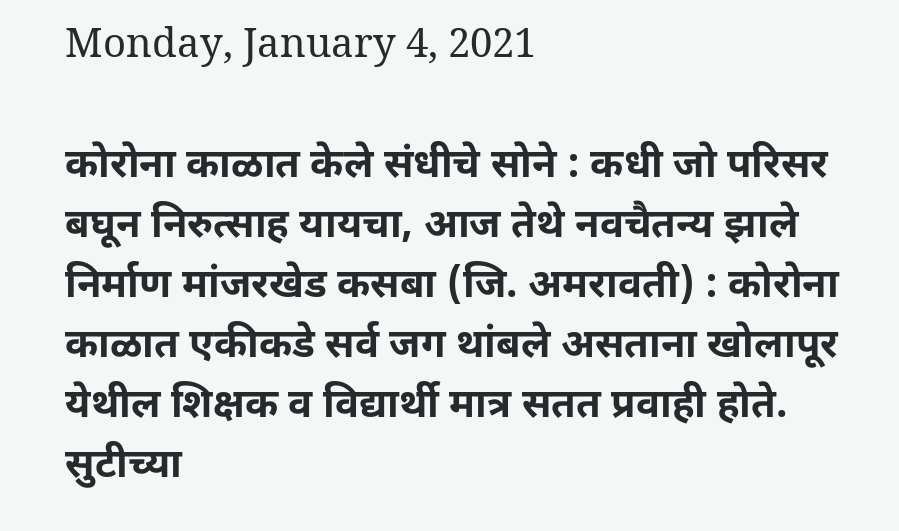Monday, January 4, 2021

कोरोना काळात केले संधीचे सोने : कधी जो परिसर बघून निरुत्साह यायचा, आज तेथे नवचैतन्य झाले निर्माण मांजरखेड कसबा (जि. अमरावती) : कोरोना काळात एकीकडे सर्व जग थांबले असताना खोलापूर येथील शिक्षक व विद्यार्थी मात्र सतत प्रवाही होते. सुटीच्या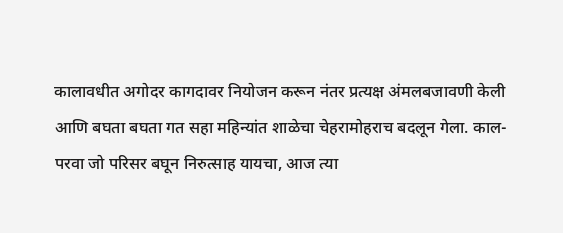कालावधीत अगोदर कागदावर नियोजन करून नंतर प्रत्यक्ष अंमलबजावणी केली आणि बघता बघता गत सहा महिन्यांत शाळेचा चेहरामोहराच बदलून गेला. काल-परवा जो परिसर बघून निरुत्साह यायचा, आज त्या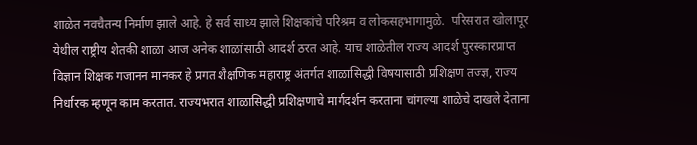शाळेत नवचैतन्य निर्माण झाले आहे. हे सर्व साध्य झाले शिक्षकांचे परिश्रम व लोकसहभागामुळे.  परिसरात खोलापूर येथील राष्ट्रीय शेतकी शाळा आज अनेक शाळांसाठी आदर्श ठरत आहे. याच शाळेतील राज्य आदर्श पुरस्कारप्राप्त विज्ञान शिक्षक गजानन मानकर हे प्रगत शैक्षणिक महाराष्ट्र अंतर्गत शाळासिद्धी विषयासाठी प्रशिक्षण तज्ज्ञ, राज्य निर्धारक म्हणून काम करतात. राज्यभरात शाळासिद्धी प्रशिक्षणाचे मार्गदर्शन करताना चांगल्या शाळेचे दाखले देताना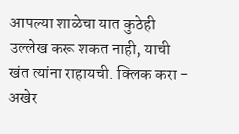आपल्या शाळेचा यात कुठेही उल्लेख करू शकत नाही, याची खंत त्यांना राहायची. क्लिक करा - अखेर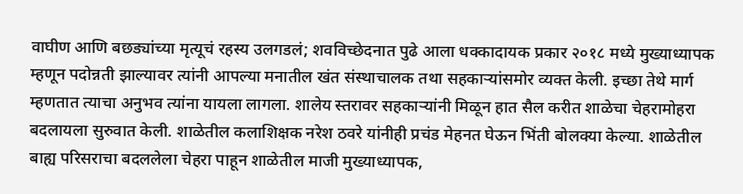वाघीण आणि बछड्यांच्या मृत्यूचं रहस्य उलगडलं; शवविच्छेदनात पुढे आला धक्कादायक प्रकार २०१८ मध्ये मुख्याध्यापक म्हणून पदोन्नती झाल्यावर त्यांनी आपल्या मनातील खंत संस्थाचालक तथा सहकाऱ्यांसमोर व्यक्त केली. इच्छा तेथे मार्ग म्हणतात त्याचा अनुभव त्यांना यायला लागला. शालेय स्तरावर सहकाऱ्यांनी मिळून हात सैल करीत शाळेचा चेहरामोहरा बदलायला सुरुवात केली. शाळेतील कलाशिक्षक नरेश ठवरे यांनीही प्रचंड मेहनत घेऊन भिंती बोलक्‍या केल्या. शाळेतील बाह्य परिसराचा बदललेला चेहरा पाहून शाळेतील माजी मुख्याध्यापक,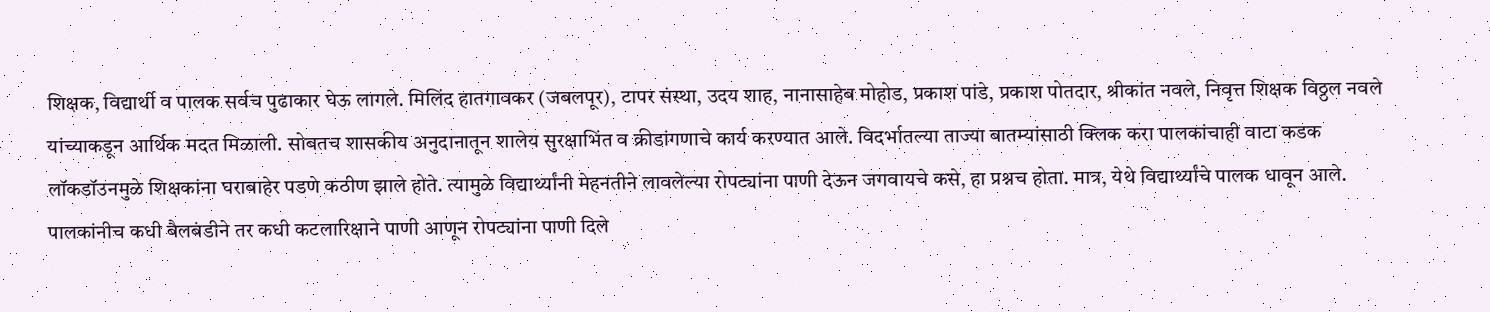शिक्षक, विद्यार्थी व पालक सर्वच पुढाकार घेऊ लागले. मिलिंद हातगावकर (जबलपूर), टापर संस्था, उदय शाह, नानासाहेब मोहोड, प्रकाश पांडे, प्रकाश पोतदार, श्रीकांत नवले, निवृत्त शिक्षक विठ्ठल नवले यांच्याकडून आर्थिक मदत मिळाली. सोबतच शासकीय अनुदानातून शालेय सुरक्षाभिंत व क्रीडांगणाचे कार्य करण्यात आले. विदर्भातल्या ताज्या बातम्यांसाठी क्लिक करा पालकांचाही वाटा कडक लॉकडॉउनमुळे शिक्षकांना घराबाहेर पडणे कठीण झाले होते. त्यामुळे विद्यार्थ्यांनी मेहनतीने लावलेल्या रोपट्यांना पाणी देऊन जगवायचे कसे, हा प्रश्नच होता. मात्र, येथे विद्यार्थ्यांचे पालक धावून आले. पालकांनीच कधी बैलबंडीने तर कधी कटलारिक्षाने पाणी आणून रोपट्यांना पाणी दिले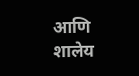आणि शालेय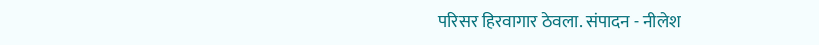परिसर हिरवागार ठेवला. संपादन - नीलेश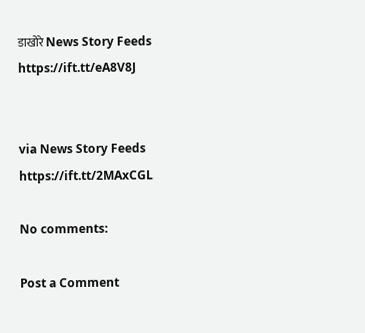डाखोरे News Story Feeds https://ift.tt/eA8V8J


via News Story Feeds https://ift.tt/2MAxCGL

No comments:

Post a Comment